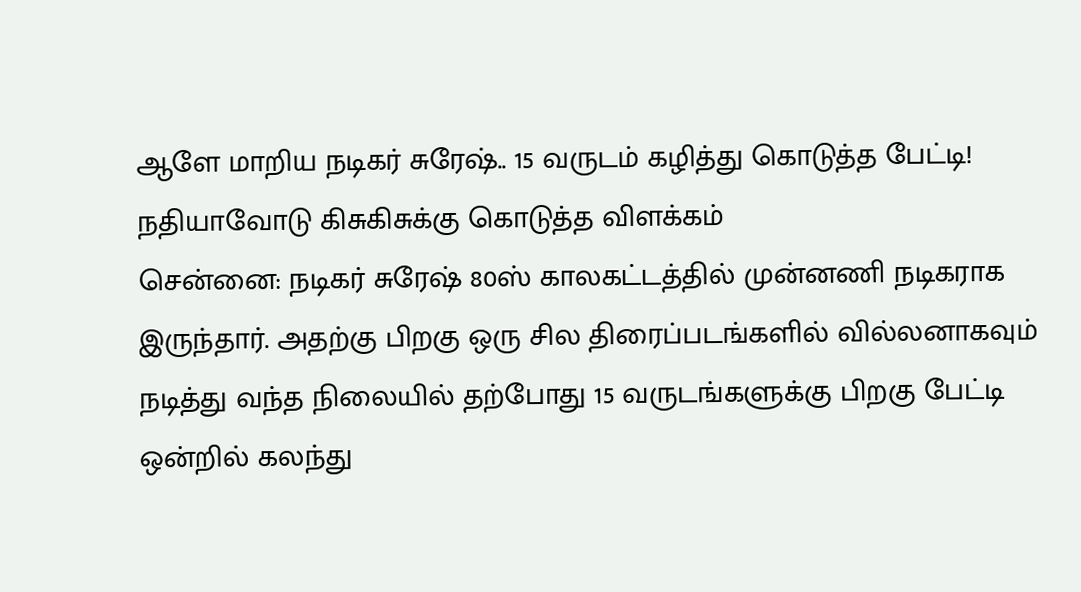ஆளே மாறிய நடிகர் சுரேஷ்.. 15 வருடம் கழித்து கொடுத்த பேட்டி! நதியாவோடு கிசுகிசுக்கு கொடுத்த விளக்கம்
சென்னை: நடிகர் சுரேஷ் 80ஸ் காலகட்டத்தில் முன்னணி நடிகராக இருந்தார். அதற்கு பிறகு ஒரு சில திரைப்படங்களில் வில்லனாகவும் நடித்து வந்த நிலையில் தற்போது 15 வருடங்களுக்கு பிறகு பேட்டி ஒன்றில் கலந்து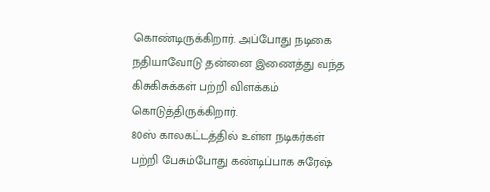கொண்டிருக்கிறார். அப்போது நடிகை நதியாவோடு தன்னை இணைத்து வந்த கிசுகிசுக்கள் பற்றி விளக்கம் கொடுத்திருக்கிறார்.
80ஸ் காலகட்டத்தில் உள்ள நடிகர்கள் பற்றி பேசும்போது கண்டிப்பாக சுரேஷ்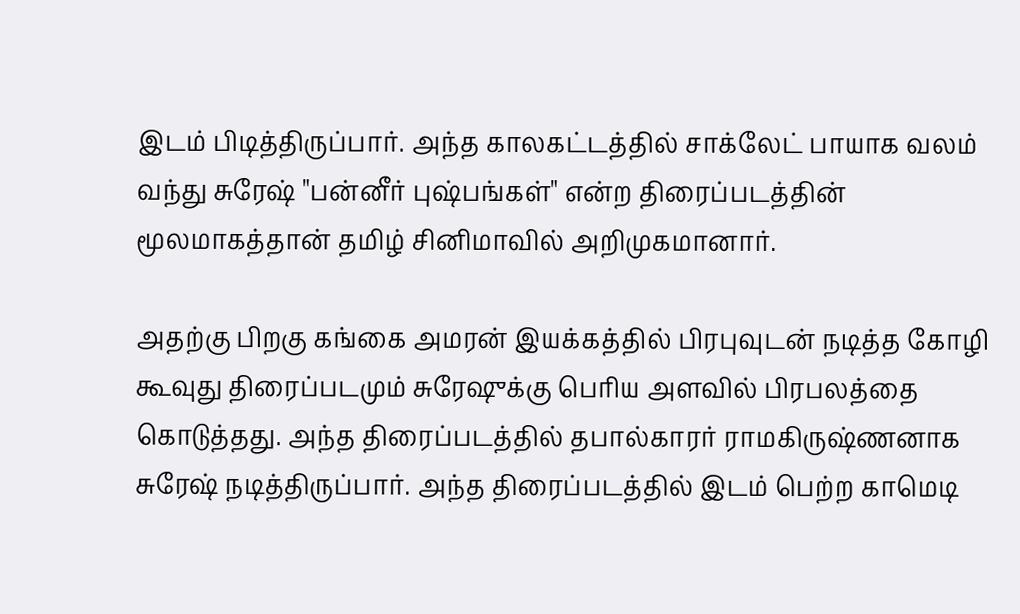இடம் பிடித்திருப்பார். அந்த காலகட்டத்தில் சாக்லேட் பாயாக வலம் வந்து சுரேஷ் "பன்னீர் புஷ்பங்கள்" என்ற திரைப்படத்தின் மூலமாகத்தான் தமிழ் சினிமாவில் அறிமுகமானார்.

அதற்கு பிறகு கங்கை அமரன் இயக்கத்தில் பிரபுவுடன் நடித்த கோழி கூவுது திரைப்படமும் சுரேஷுக்கு பெரிய அளவில் பிரபலத்தை கொடுத்தது. அந்த திரைப்படத்தில் தபால்காரர் ராமகிருஷ்ணனாக சுரேஷ் நடித்திருப்பார். அந்த திரைப்படத்தில் இடம் பெற்ற காமெடி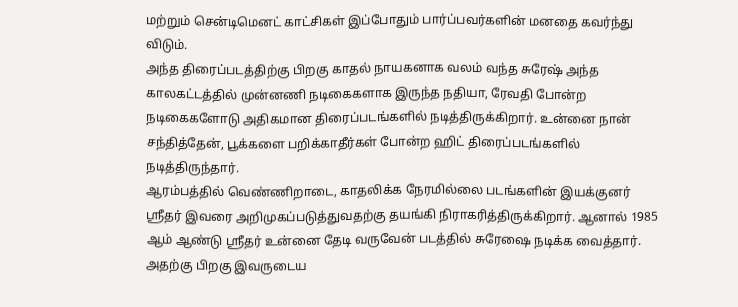மற்றும் சென்டிமெனட் காட்சிகள் இப்போதும் பார்ப்பவர்களின் மனதை கவர்ந்து விடும்.
அந்த திரைப்படத்திற்கு பிறகு காதல் நாயகனாக வலம் வந்த சுரேஷ் அந்த காலகட்டத்தில் முன்னணி நடிகைகளாக இருந்த நதியா, ரேவதி போன்ற நடிகைகளோடு அதிகமான திரைப்படங்களில் நடித்திருக்கிறார். உன்னை நான் சந்தித்தேன், பூக்களை பறிக்காதீர்கள் போன்ற ஹிட் திரைப்படங்களில் நடித்திருந்தார்.
ஆரம்பத்தில் வெண்ணிறாடை, காதலிக்க நேரமில்லை படங்களின் இயக்குனர் ஸ்ரீதர் இவரை அறிமுகப்படுத்துவதற்கு தயங்கி நிராகரித்திருக்கிறார். ஆனால் 1985 ஆம் ஆண்டு ஸ்ரீதர் உன்னை தேடி வருவேன் படத்தில் சுரேஷை நடிக்க வைத்தார். அதற்கு பிறகு இவருடைய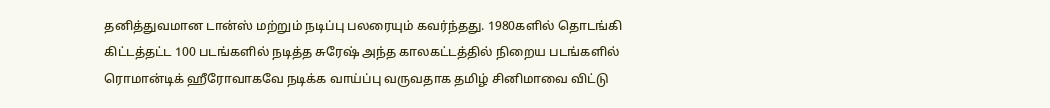தனித்துவமான டான்ஸ் மற்றும் நடிப்பு பலரையும் கவர்ந்தது. 1980களில் தொடங்கி கிட்டத்தட்ட 100 படங்களில் நடித்த சுரேஷ் அந்த காலகட்டத்தில் நிறைய படங்களில் ரொமான்டிக் ஹீரோவாகவே நடிக்க வாய்ப்பு வருவதாக தமிழ் சினிமாவை விட்டு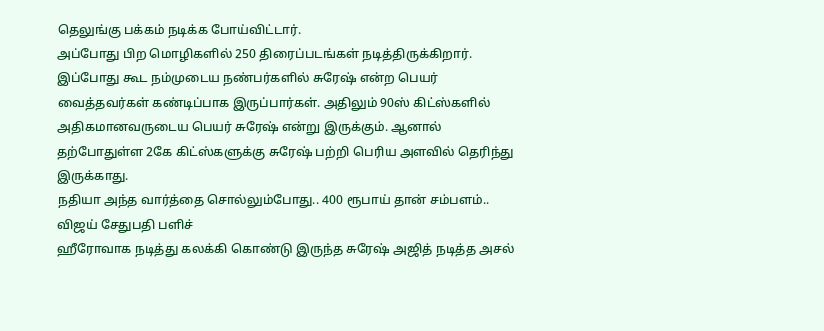தெலுங்கு பக்கம் நடிக்க போய்விட்டார்.
அப்போது பிற மொழிகளில் 250 திரைப்படங்கள் நடித்திருக்கிறார். இப்போது கூட நம்முடைய நண்பர்களில் சுரேஷ் என்ற பெயர் வைத்தவர்கள் கண்டிப்பாக இருப்பார்கள். அதிலும் 90ஸ் கிட்ஸ்களில் அதிகமானவருடைய பெயர் சுரேஷ் என்று இருக்கும். ஆனால் தற்போதுள்ள 2கே கிட்ஸ்களுக்கு சுரேஷ் பற்றி பெரிய அளவில் தெரிந்து இருக்காது.
நதியா அந்த வார்த்தை சொல்லும்போது.. 400 ரூபாய் தான் சம்பளம்.. விஜய் சேதுபதி பளிச்
ஹீரோவாக நடித்து கலக்கி கொண்டு இருந்த சுரேஷ் அஜித் நடித்த அசல்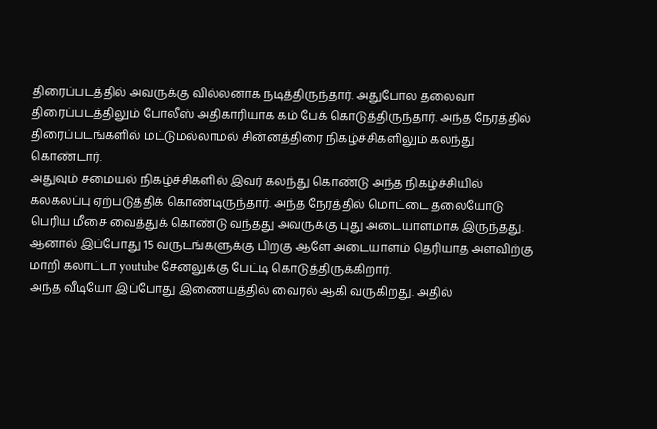திரைப்படத்தில் அவருக்கு வில்லனாக நடித்திருந்தார். அதுபோல தலைவா திரைப்படத்திலும் போலீஸ் அதிகாரியாக கம் பேக் கொடுத்திருந்தார். அந்த நேரத்தில் திரைப்படங்களில் மட்டுமல்லாமல் சின்னத்திரை நிகழ்ச்சிகளிலும் கலந்து கொண்டார்.
அதுவும் சமையல் நிகழ்ச்சிகளில் இவர் கலந்து கொண்டு அந்த நிகழ்ச்சியில் கலகலப்பு ஏற்படுத்திக் கொண்டிருந்தார். அந்த நேரத்தில் மொட்டை தலையோடு பெரிய மீசை வைத்துக் கொண்டு வந்தது அவருக்கு புது அடையாளமாக இருந்தது. ஆனால் இப்போது 15 வருடங்களுக்கு பிறகு ஆளே அடையாளம் தெரியாத அளவிற்கு மாறி கலாட்டா youtube சேனலுக்கு பேட்டி கொடுத்திருக்கிறார்.
அந்த வீடியோ இப்போது இணையத்தில் வைரல் ஆகி வருகிறது. அதில்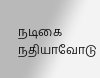நடிகை நதியாவோடு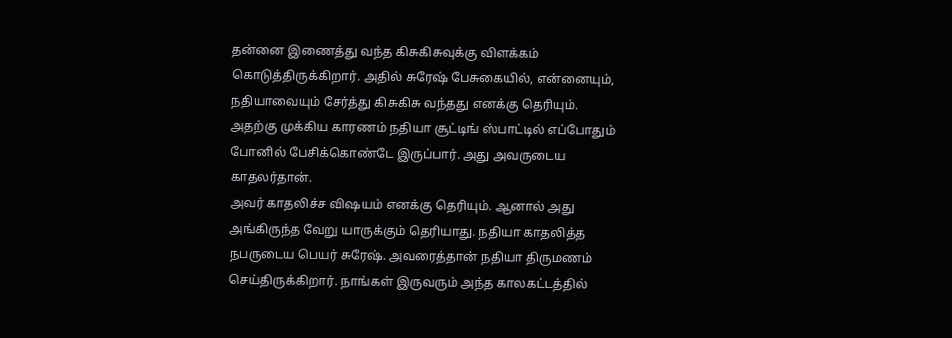தன்னை இணைத்து வந்த கிசுகிசுவுக்கு விளக்கம் கொடுத்திருக்கிறார். அதில் சுரேஷ் பேசுகையில், என்னையும், நதியாவையும் சேர்த்து கிசுகிசு வந்தது எனக்கு தெரியும். அதற்கு முக்கிய காரணம் நதியா சூட்டிங் ஸ்பாட்டில் எப்போதும் போனில் பேசிக்கொண்டே இருப்பார். அது அவருடைய காதலர்தான்.
அவர் காதலிச்ச விஷயம் எனக்கு தெரியும். ஆனால் அது அங்கிருந்த வேறு யாருக்கும் தெரியாது. நதியா காதலித்த நபருடைய பெயர் சுரேஷ். அவரைத்தான் நதியா திருமணம் செய்திருக்கிறார். நாங்கள் இருவரும் அந்த காலகட்டத்தில்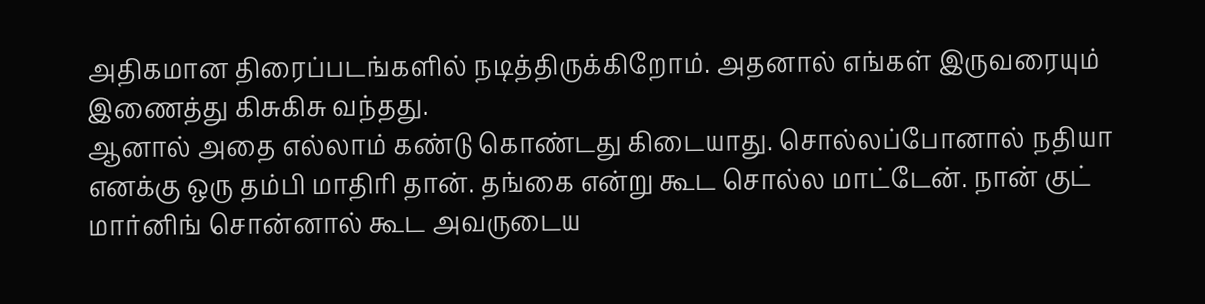அதிகமான திரைப்படங்களில் நடித்திருக்கிறோம். அதனால் எங்கள் இருவரையும் இணைத்து கிசுகிசு வந்தது.
ஆனால் அதை எல்லாம் கண்டு கொண்டது கிடையாது. சொல்லப்போனால் நதியா எனக்கு ஒரு தம்பி மாதிரி தான். தங்கை என்று கூட சொல்ல மாட்டேன். நான் குட் மார்னிங் சொன்னால் கூட அவருடைய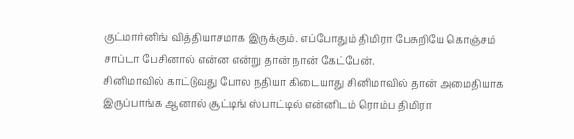குட்மார்னிங் வித்தியாசமாக இருக்கும். எப்போதும் திமிரா பேசுறியே கொஞ்சம் சாப்டா பேசினால் என்ன என்று தான் நான் கேட்பேன்.
சினிமாவில் காட்டுவது போல நதியா கிடையாது சினிமாவில் தான் அமைதியாக இருப்பாங்க ஆனால் சூட்டிங் ஸ்பாட்டில் என்னிடம் ரொம்ப திமிரா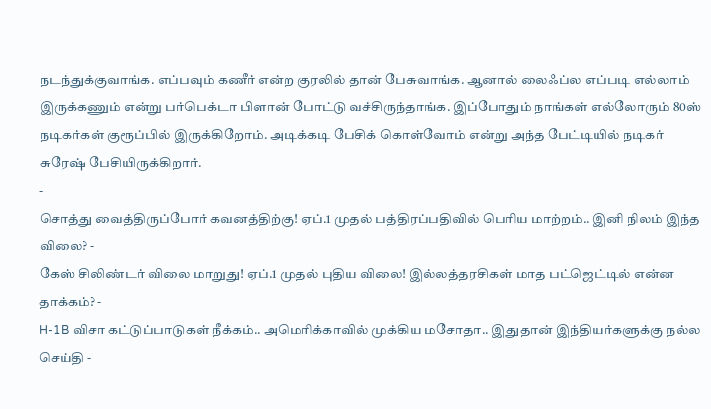நடந்துக்குவாங்க. எப்பவும் கணீர் என்ற குரலில் தான் பேசுவாங்க. ஆனால் லைஃப்ல எப்படி எல்லாம் இருக்கணும் என்று பர்பெக்டா பிளான் போட்டு வச்சிருந்தாங்க. இப்போதும் நாங்கள் எல்லோரும் 80ஸ் நடிகர்கள் குரூப்பில் இருக்கிறோம். அடிக்கடி பேசிக் கொள்வோம் என்று அந்த பேட்டியில் நடிகர் சுரேஷ் பேசியிருக்கிறார்.
-
சொத்து வைத்திருப்போர் கவனத்திற்கு! ஏப்.1 முதல் பத்திரப்பதிவில் பெரிய மாற்றம்.. இனி நிலம் இந்த விலை? -
கேஸ் சிலிண்டர் விலை மாறுது! ஏப்.1 முதல் புதிய விலை! இல்லத்தரசிகள் மாத பட்ஜெட்டில் என்ன தாக்கம்? -
H-1B விசா கட்டுப்பாடுகள் நீக்கம்.. அமெரிக்காவில் முக்கிய மசோதா.. இதுதான் இந்தியர்களுக்கு நல்ல செய்தி -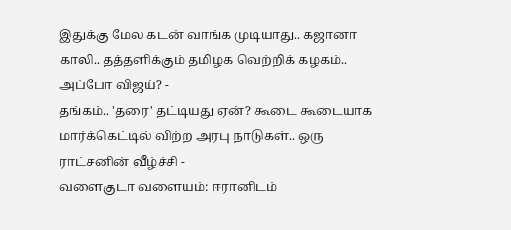இதுக்கு மேல கடன் வாங்க முடியாது.. கஜானா காலி.. தத்தளிக்கும் தமிழக வெற்றிக் கழகம்.. அப்போ விஜய்? -
தங்கம்.. 'தரை' தட்டியது ஏன்? கூடை கூடையாக மார்க்கெட்டில் விற்ற அரபு நாடுகள்.. ஒரு ராட்சனின் வீழ்ச்சி -
வளைகுடா வளையம்: ஈரானிடம்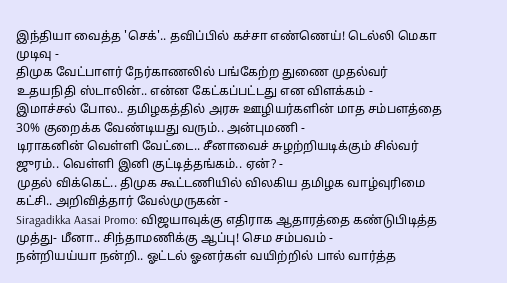இந்தியா வைத்த 'செக்'.. தவிப்பில் கச்சா எண்ணெய்! டெல்லி மெகா முடிவு -
திமுக வேட்பாளர் நேர்காணலில் பங்கேற்ற துணை முதல்வர் உதயநிதி ஸ்டாலின்.. என்ன கேட்கப்பட்டது என விளக்கம் -
இமாச்சல் போல.. தமிழகத்தில் அரசு ஊழியர்களின் மாத சம்பளத்தை 30% குறைக்க வேண்டியது வரும்.. அன்புமணி -
டிராகனின் வெள்ளி வேட்டை.. சீனாவைச் சுழற்றியடிக்கும் சில்வர் ஜுரம்.. வெள்ளி இனி குட்டித்தங்கம்.. ஏன்? -
முதல் விக்கெட்.. திமுக கூட்டணியில் விலகிய தமிழக வாழ்வுரிமை கட்சி.. அறிவித்தார் வேல்முருகன் -
Siragadikka Aasai Promo: விஜயாவுக்கு எதிராக ஆதாரத்தை கண்டுபிடித்த முத்து- மீனா.. சிந்தாமணிக்கு ஆப்பு! செம சம்பவம் -
நன்றியய்யா நன்றி.. ஓட்டல் ஓனர்கள் வயிற்றில் பால் வார்த்த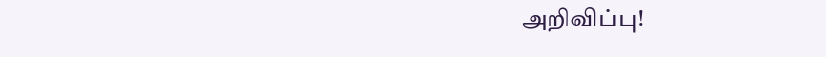அறிவிப்பு!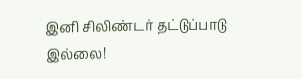இனி சிலிண்டர் தட்டுப்பாடு இல்லை!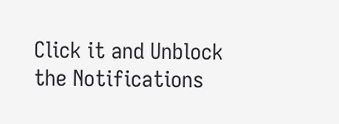Click it and Unblock the Notifications